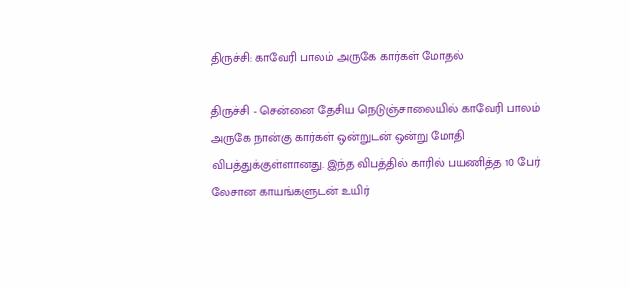திருச்சி: காவேரி பாலம் அருகே கார்கள் மோதல்

திருச்சி - சென்னை தேசிய நெடுஞ்சாலையில் காவேரி பாலம் அருகே நான்கு கார்கள் ஒன்றுடன் ஒன்று மோதி விபத்துக்குள்ளானது. இந்த விபத்தில் காரில் பயணித்த 10 பேர் லேசான காயங்களுடன் உயிர்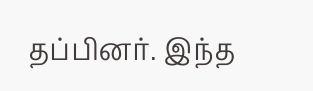தப்பினர். இந்த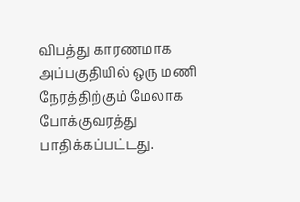விபத்து காரணமாக அப்பகுதியில் ஒரு மணி நேரத்திற்கும் மேலாக போக்குவரத்து பாதிக்கப்பட்டது.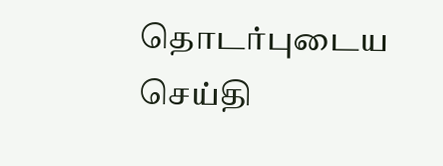தொடர்புடைய செய்தி